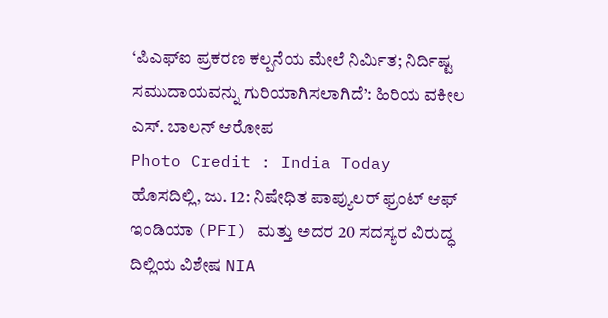‘ಪಿಎಫ್ಐ ಪ್ರಕರಣ ಕಲ್ಪನೆಯ ಮೇಲೆ ನಿರ್ಮಿತ; ನಿರ್ದಿಷ್ಟ ಸಮುದಾಯವನ್ನು ಗುರಿಯಾಗಿಸಲಾಗಿದೆ’: ಹಿರಿಯ ವಕೀಲ ಎಸ್. ಬಾಲನ್ ಆರೋಪ
Photo Credit : India Today
ಹೊಸದಿಲ್ಲಿ, ಜು. 12: ನಿಷೇಧಿತ ಪಾಪ್ಯುಲರ್ ಫ್ರಂಟ್ ಆಫ್ ಇಂಡಿಯಾ (PFI) ಮತ್ತು ಅದರ 20 ಸದಸ್ಯರ ವಿರುದ್ಧ ದಿಲ್ಲಿಯ ವಿಶೇಷ NIA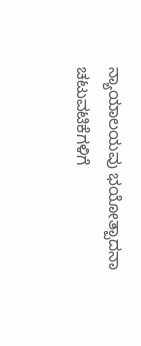ನ್ಯಾಯಾಲಯವು ಭಯೋತ್ಪಾದನಾ ಚಟುವಟಿಕೆಗಳಿಗೆ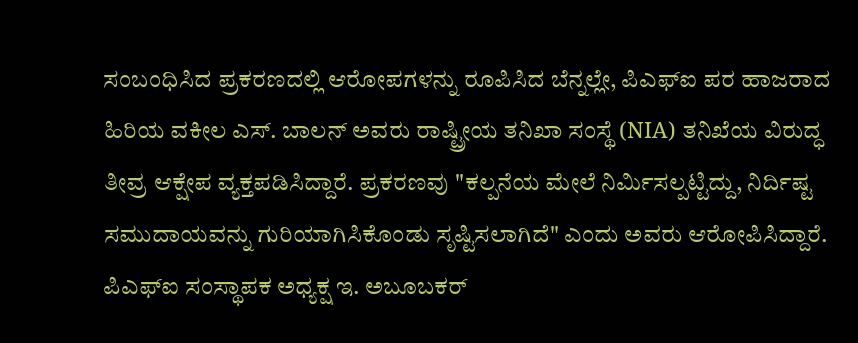ಸಂಬಂಧಿಸಿದ ಪ್ರಕರಣದಲ್ಲಿ ಆರೋಪಗಳನ್ನು ರೂಪಿಸಿದ ಬೆನ್ನಲ್ಲೇ, ಪಿಎಫ್ಐ ಪರ ಹಾಜರಾದ ಹಿರಿಯ ವಕೀಲ ಎಸ್. ಬಾಲನ್ ಅವರು ರಾಷ್ಟ್ರೀಯ ತನಿಖಾ ಸಂಸ್ಥೆ (NIA) ತನಿಖೆಯ ವಿರುದ್ಧ ತೀವ್ರ ಆಕ್ಷೇಪ ವ್ಯಕ್ತಪಡಿಸಿದ್ದಾರೆ. ಪ್ರಕರಣವು "ಕಲ್ಪನೆಯ ಮೇಲೆ ನಿರ್ಮಿಸಲ್ಪಟ್ಟಿದ್ದು, ನಿರ್ದಿಷ್ಟ ಸಮುದಾಯವನ್ನು ಗುರಿಯಾಗಿಸಿಕೊಂಡು ಸೃಷ್ಟಿಸಲಾಗಿದೆ" ಎಂದು ಅವರು ಆರೋಪಿಸಿದ್ದಾರೆ.
ಪಿಎಫ್ಐ ಸಂಸ್ಥಾಪಕ ಅಧ್ಯಕ್ಷ ಇ. ಅಬೂಬಕರ್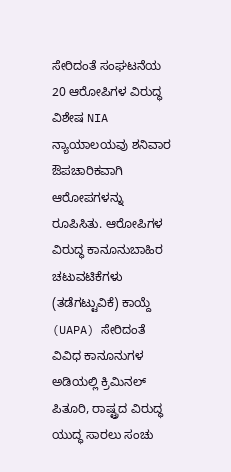ಸೇರಿದಂತೆ ಸಂಘಟನೆಯ 20 ಆರೋಪಿಗಳ ವಿರುದ್ಧ ವಿಶೇಷ NIA ನ್ಯಾಯಾಲಯವು ಶನಿವಾರ ಔಪಚಾರಿಕವಾಗಿ ಆರೋಪಗಳನ್ನು ರೂಪಿಸಿತು. ಆರೋಪಿಗಳ ವಿರುದ್ಧ ಕಾನೂನುಬಾಹಿರ ಚಟುವಟಿಕೆಗಳು (ತಡೆಗಟ್ಟುವಿಕೆ) ಕಾಯ್ದೆ (UAPA) ಸೇರಿದಂತೆ ವಿವಿಧ ಕಾನೂನುಗಳ ಅಡಿಯಲ್ಲಿ ಕ್ರಿಮಿನಲ್ ಪಿತೂರಿ, ರಾಷ್ಟ್ರದ ವಿರುದ್ಧ ಯುದ್ಧ ಸಾರಲು ಸಂಚು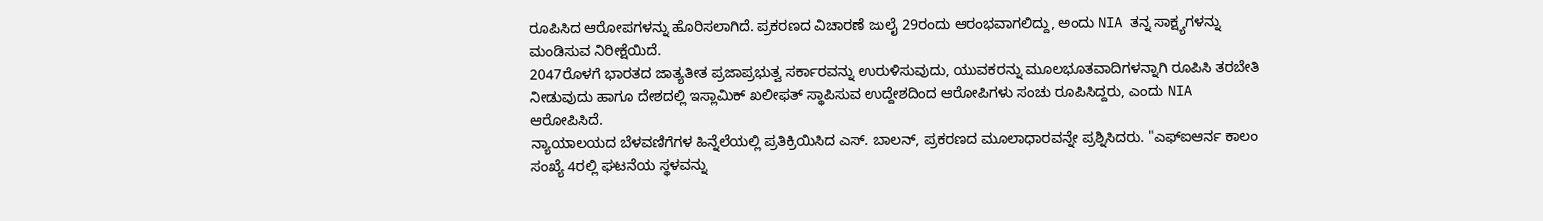ರೂಪಿಸಿದ ಆರೋಪಗಳನ್ನು ಹೊರಿಸಲಾಗಿದೆ. ಪ್ರಕರಣದ ವಿಚಾರಣೆ ಜುಲೈ 29ರಂದು ಆರಂಭವಾಗಲಿದ್ದು, ಅಂದು NIA ತನ್ನ ಸಾಕ್ಷ್ಯಗಳನ್ನು ಮಂಡಿಸುವ ನಿರೀಕ್ಷೆಯಿದೆ.
2047ರೊಳಗೆ ಭಾರತದ ಜಾತ್ಯತೀತ ಪ್ರಜಾಪ್ರಭುತ್ವ ಸರ್ಕಾರವನ್ನು ಉರುಳಿಸುವುದು, ಯುವಕರನ್ನು ಮೂಲಭೂತವಾದಿಗಳನ್ನಾಗಿ ರೂಪಿಸಿ ತರಬೇತಿ ನೀಡುವುದು ಹಾಗೂ ದೇಶದಲ್ಲಿ ಇಸ್ಲಾಮಿಕ್ ಖಲೀಫತ್ ಸ್ಥಾಪಿಸುವ ಉದ್ದೇಶದಿಂದ ಆರೋಪಿಗಳು ಸಂಚು ರೂಪಿಸಿದ್ದರು, ಎಂದು NIA ಆರೋಪಿಸಿದೆ.
ನ್ಯಾಯಾಲಯದ ಬೆಳವಣಿಗೆಗಳ ಹಿನ್ನೆಲೆಯಲ್ಲಿ ಪ್ರತಿಕ್ರಿಯಿಸಿದ ಎಸ್. ಬಾಲನ್, ಪ್ರಕರಣದ ಮೂಲಾಧಾರವನ್ನೇ ಪ್ರಶ್ನಿಸಿದರು. "ಎಫ್ಐಆರ್ನ ಕಾಲಂ ಸಂಖ್ಯೆ 4ರಲ್ಲಿ ಘಟನೆಯ ಸ್ಥಳವನ್ನು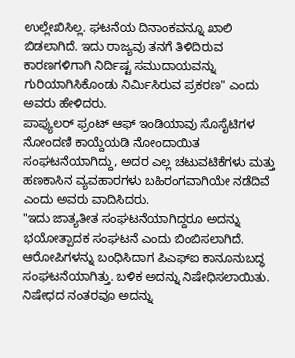ಉಲ್ಲೇಖಿಸಿಲ್ಲ. ಘಟನೆಯ ದಿನಾಂಕವನ್ನೂ ಖಾಲಿ ಬಿಡಲಾಗಿದೆ. ಇದು ರಾಜ್ಯವು ತನಗೆ ತಿಳಿದಿರುವ ಕಾರಣಗಳಿಗಾಗಿ ನಿರ್ದಿಷ್ಟ ಸಮುದಾಯವನ್ನು ಗುರಿಯಾಗಿಸಿಕೊಂಡು ನಿರ್ಮಿಸಿರುವ ಪ್ರಕರಣ" ಎಂದು ಅವರು ಹೇಳಿದರು.
ಪಾಪ್ಯುಲರ್ ಫ್ರಂಟ್ ಆಫ್ ಇಂಡಿಯಾವು ಸೊಸೈಟಿಗಳ ನೋಂದಣಿ ಕಾಯ್ದೆಯಡಿ ನೋಂದಾಯಿತ ಸಂಘಟನೆಯಾಗಿದ್ದು, ಅದರ ಎಲ್ಲ ಚಟುವಟಿಕೆಗಳು ಮತ್ತು ಹಣಕಾಸಿನ ವ್ಯವಹಾರಗಳು ಬಹಿರಂಗವಾಗಿಯೇ ನಡೆದಿವೆ ಎಂದು ಅವರು ವಾದಿಸಿದರು.
"ಇದು ಜಾತ್ಯತೀತ ಸಂಘಟನೆಯಾಗಿದ್ದರೂ ಅದನ್ನು ಭಯೋತ್ಪಾದಕ ಸಂಘಟನೆ ಎಂದು ಬಿಂಬಿಸಲಾಗಿದೆ. ಆರೋಪಿಗಳನ್ನು ಬಂಧಿಸಿದಾಗ ಪಿಎಫ್ಐ ಕಾನೂನುಬದ್ಧ ಸಂಘಟನೆಯಾಗಿತ್ತು. ಬಳಿಕ ಅದನ್ನು ನಿಷೇಧಿಸಲಾಯಿತು. ನಿಷೇಧದ ನಂತರವೂ ಅದನ್ನು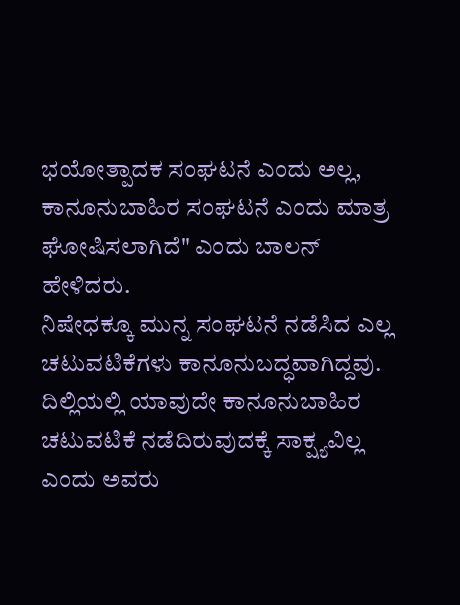ಭಯೋತ್ಪಾದಕ ಸಂಘಟನೆ ಎಂದು ಅಲ್ಲ, ಕಾನೂನುಬಾಹಿರ ಸಂಘಟನೆ ಎಂದು ಮಾತ್ರ ಘೋಷಿಸಲಾಗಿದೆ" ಎಂದು ಬಾಲನ್ ಹೇಳಿದರು.
ನಿಷೇಧಕ್ಕೂ ಮುನ್ನ ಸಂಘಟನೆ ನಡೆಸಿದ ಎಲ್ಲ ಚಟುವಟಿಕೆಗಳು ಕಾನೂನುಬದ್ಧವಾಗಿದ್ದವು. ದಿಲ್ಲಿಯಲ್ಲಿ ಯಾವುದೇ ಕಾನೂನುಬಾಹಿರ ಚಟುವಟಿಕೆ ನಡೆದಿರುವುದಕ್ಕೆ ಸಾಕ್ಷ್ಯವಿಲ್ಲ ಎಂದು ಅವರು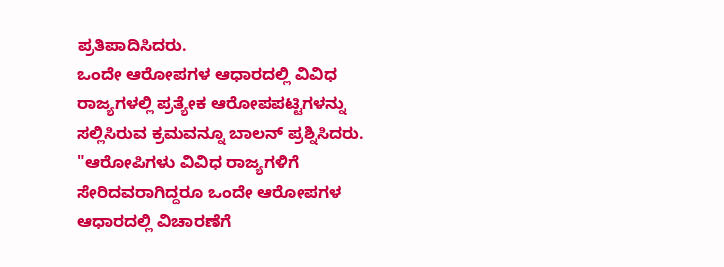ಪ್ರತಿಪಾದಿಸಿದರು.
ಒಂದೇ ಆರೋಪಗಳ ಆಧಾರದಲ್ಲಿ ವಿವಿಧ ರಾಜ್ಯಗಳಲ್ಲಿ ಪ್ರತ್ಯೇಕ ಆರೋಪಪಟ್ಟಿಗಳನ್ನು ಸಲ್ಲಿಸಿರುವ ಕ್ರಮವನ್ನೂ ಬಾಲನ್ ಪ್ರಶ್ನಿಸಿದರು.
"ಆರೋಪಿಗಳು ವಿವಿಧ ರಾಜ್ಯಗಳಿಗೆ ಸೇರಿದವರಾಗಿದ್ದರೂ ಒಂದೇ ಆರೋಪಗಳ ಆಧಾರದಲ್ಲಿ ವಿಚಾರಣೆಗೆ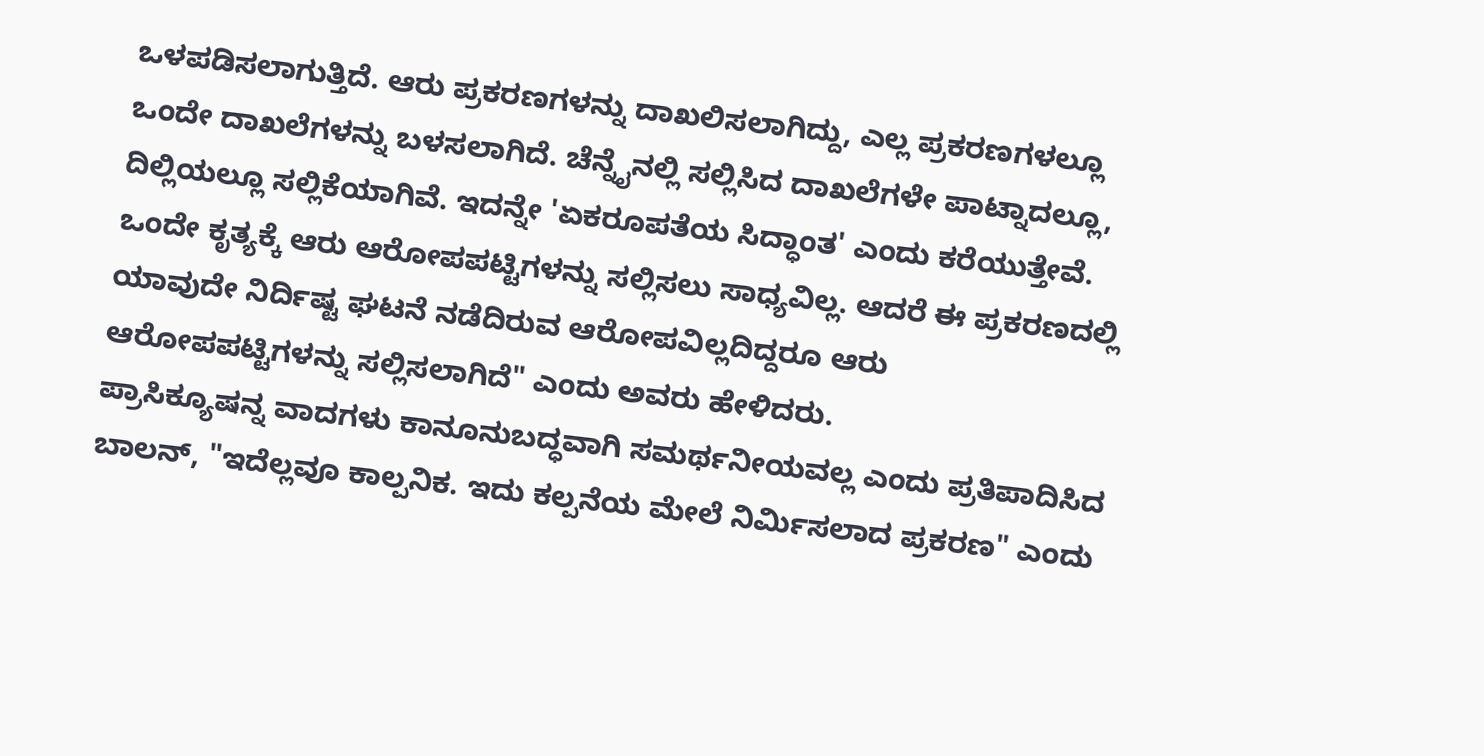ಒಳಪಡಿಸಲಾಗುತ್ತಿದೆ. ಆರು ಪ್ರಕರಣಗಳನ್ನು ದಾಖಲಿಸಲಾಗಿದ್ದು, ಎಲ್ಲ ಪ್ರಕರಣಗಳಲ್ಲೂ ಒಂದೇ ದಾಖಲೆಗಳನ್ನು ಬಳಸಲಾಗಿದೆ. ಚೆನ್ನೈನಲ್ಲಿ ಸಲ್ಲಿಸಿದ ದಾಖಲೆಗಳೇ ಪಾಟ್ನಾದಲ್ಲೂ, ದಿಲ್ಲಿಯಲ್ಲೂ ಸಲ್ಲಿಕೆಯಾಗಿವೆ. ಇದನ್ನೇ 'ಏಕರೂಪತೆಯ ಸಿದ್ಧಾಂತ' ಎಂದು ಕರೆಯುತ್ತೇವೆ. ಒಂದೇ ಕೃತ್ಯಕ್ಕೆ ಆರು ಆರೋಪಪಟ್ಟಿಗಳನ್ನು ಸಲ್ಲಿಸಲು ಸಾಧ್ಯವಿಲ್ಲ. ಆದರೆ ಈ ಪ್ರಕರಣದಲ್ಲಿ ಯಾವುದೇ ನಿರ್ದಿಷ್ಟ ಘಟನೆ ನಡೆದಿರುವ ಆರೋಪವಿಲ್ಲದಿದ್ದರೂ ಆರು ಆರೋಪಪಟ್ಟಿಗಳನ್ನು ಸಲ್ಲಿಸಲಾಗಿದೆ" ಎಂದು ಅವರು ಹೇಳಿದರು.
ಪ್ರಾಸಿಕ್ಯೂಷನ್ನ ವಾದಗಳು ಕಾನೂನುಬದ್ಧವಾಗಿ ಸಮರ್ಥನೀಯವಲ್ಲ ಎಂದು ಪ್ರತಿಪಾದಿಸಿದ ಬಾಲನ್, "ಇದೆಲ್ಲವೂ ಕಾಲ್ಪನಿಕ. ಇದು ಕಲ್ಪನೆಯ ಮೇಲೆ ನಿರ್ಮಿಸಲಾದ ಪ್ರಕರಣ" ಎಂದು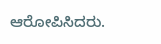ಆರೋಪಿಸಿದರು.